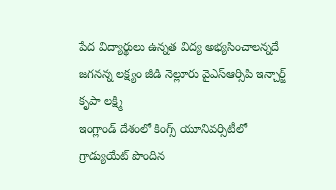పేద విద్యార్థులు ఉన్నత విద్య అభ్యసించాలన్నదే జగనన్న లక్ష్యం జీడి నెల్లూరు వైఎస్ఆర్సిపి ఇన్చార్జ్ కృపా లక్ష్మి
ఇంగ్లాండ్ దేశంలో కింగ్స్ యూనివర్సిటీలో గ్రాడ్యుయేట్ పొందిన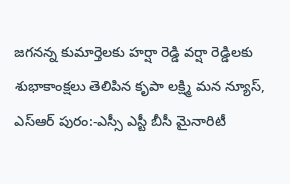జగనన్న కుమార్తెలకు హర్షా రెడ్డి వర్షా రెడ్డిలకు శుభాకాంక్షలు తెలిపిన కృపా లక్ష్మి మన న్యూస్, ఎస్ఆర్ పురం:-ఎస్సీ ఎస్టీ బీసీ మైనారిటీ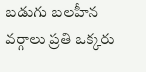బడుగు బలహీన వర్గాలు ప్రతి ఒక్కరు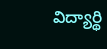విద్యార్థి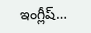ఇంగ్లీష్…